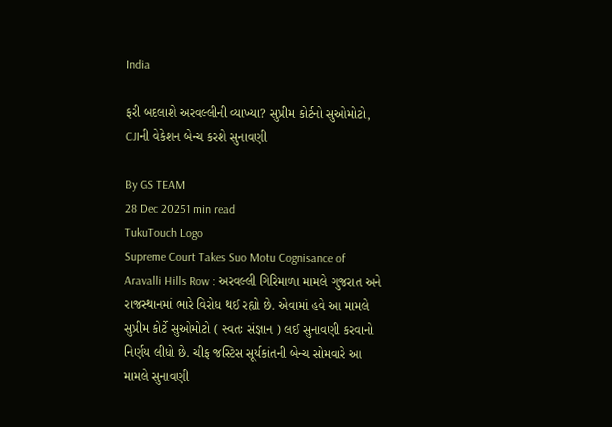India

ફરી બદલાશે અરવલ્લીની વ્યાખ્યા? સુપ્રીમ કોર્ટનો સુઓમોટો, CJIની વેકેશન બેન્ચ કરશે સુનાવણી

By GS TEAM
28 Dec 20251 min read
TukuTouch Logo
Supreme Court Takes Suo Motu Cognisance of Aravalli Hills Row : અરવલ્લી ગિરિમાળા મામલે ગુજરાત અને રાજસ્થાનમાં ભારે વિરોધ થઈ રહ્યો છે. એવામાં હવે આ મામલે સુપ્રીમ કોર્ટે સુઓમોટો ( સ્વતઃ સંજ્ઞાન ) લઈ સુનાવણી કરવાનો નિર્ણય લીધો છે. ચીફ જસ્ટિસ સૂર્યકાંતની બેન્ચ સોમવારે આ મામલે સુનાવણી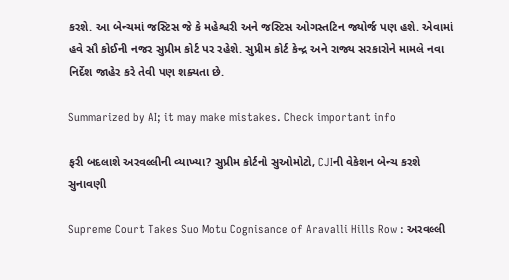કરશે. આ બેન્ચમાં જસ્ટિસ જે કે મહેશ્વરી અને જસ્ટિસ ઓગસ્તટિન જ્યોર્જ પણ હશે. એવામાં હવે સૌ કોઈની નજર સુપ્રીમ કોર્ટ પર રહેશે. સુપ્રીમ કોર્ટ કેન્દ્ર અને રાજ્ય સરકારોને મામલે નવા નિર્દેશ જાહેર કરે તેવી પણ શક્યતા છે.

Summarized by AI; it may make mistakes. Check important info

ફરી બદલાશે અરવલ્લીની વ્યાખ્યા? સુપ્રીમ કોર્ટનો સુઓમોટો, CJIની વેકેશન બેન્ચ કરશે સુનાવણી

Supreme Court Takes Suo Motu Cognisance of Aravalli Hills Row : અરવલ્લી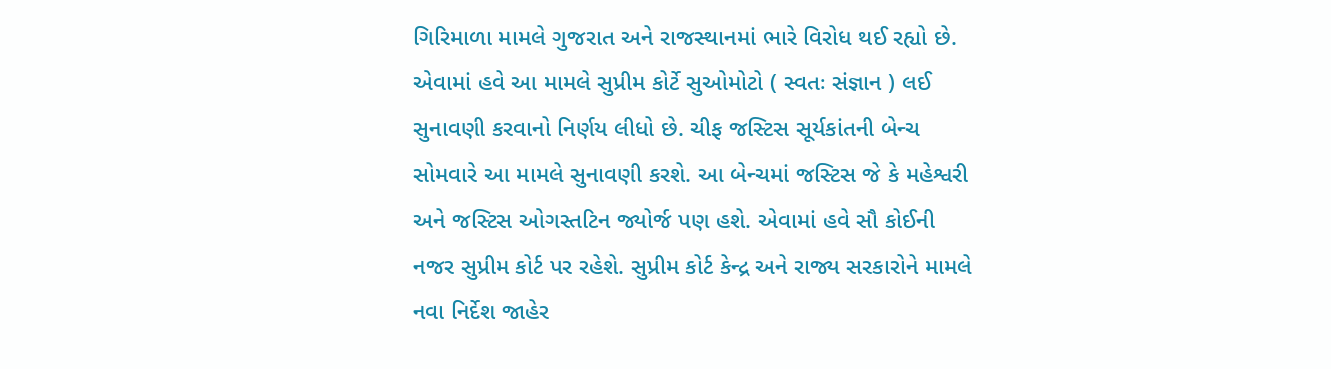ગિરિમાળા મામલે ગુજરાત અને રાજસ્થાનમાં ભારે વિરોધ થઈ રહ્યો છે. એવામાં હવે આ મામલે સુપ્રીમ કોર્ટે સુઓમોટો ( સ્વતઃ સંજ્ઞાન ) લઈ સુનાવણી કરવાનો નિર્ણય લીધો છે. ચીફ જસ્ટિસ સૂર્યકાંતની બેન્ચ સોમવારે આ મામલે સુનાવણી કરશે. આ બેન્ચમાં જસ્ટિસ જે કે મહેશ્વરી અને જસ્ટિસ ઓગસ્તટિન જ્યોર્જ પણ હશે. એવામાં હવે સૌ કોઈની નજર સુપ્રીમ કોર્ટ પર રહેશે. સુપ્રીમ કોર્ટ કેન્દ્ર અને રાજ્ય સરકારોને મામલે નવા નિર્દેશ જાહેર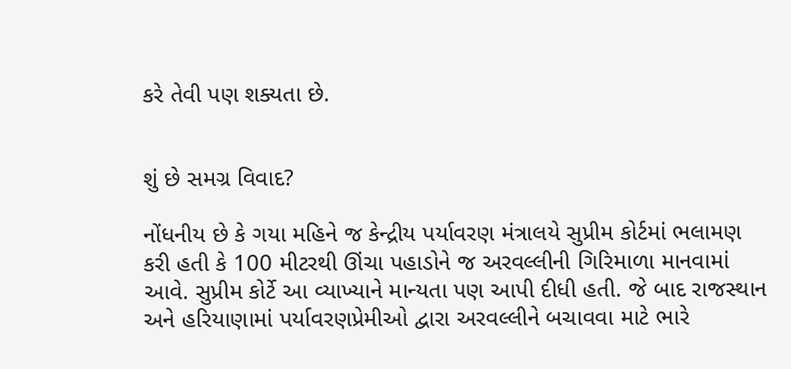કરે તેવી પણ શક્યતા છે.


શું છે સમગ્ર વિવાદ?

નોંધનીય છે કે ગયા મહિને જ કેન્દ્રીય પર્યાવરણ મંત્રાલયે સુપ્રીમ કોર્ટમાં ભલામણ કરી હતી કે 100 મીટરથી ઊંચા પહાડોને જ અરવલ્લીની ગિરિમાળા માનવામાં આવે. સુપ્રીમ કોર્ટે આ વ્યાખ્યાને માન્યતા પણ આપી દીધી હતી. જે બાદ રાજસ્થાન અને હરિયાણામાં પર્યાવરણપ્રેમીઓ દ્વારા અરવલ્લીને બચાવવા માટે ભારે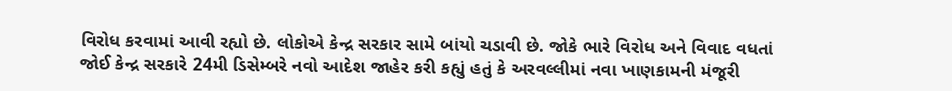વિરોધ કરવામાં આવી રહ્યો છે. લોકોએ કેન્દ્ર સરકાર સામે બાંયો ચડાવી છે. જોકે ભારે વિરોધ અને વિવાદ વધતાં જોઈ કેન્દ્ર સરકારે 24મી ડિસેમ્બરે નવો આદેશ જાહેર કરી કહ્યું હતું કે અરવલ્લીમાં નવા ખાણકામની મંજૂરી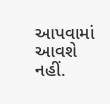આપવામાં આવશે નહીં.